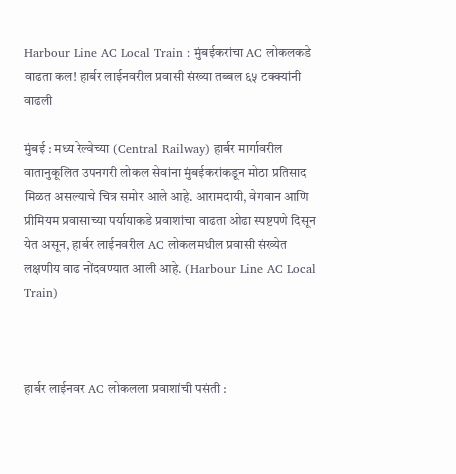Harbour Line AC Local Train : मुंबईकरांचा AC लोकलकडे वाढता कल! हार्बर लाईनवरील प्रवासी संख्या तब्बल ६५ टक्क्यांनी वाढली

मुंबई : मध्य रेल्वेच्या (Central Railway) हार्बर मार्गावरील वातानुकूलित उपनगरी लोकल सेवांना मुंबईकरांकडून मोठा प्रतिसाद मिळत असल्याचे चित्र समोर आले आहे. आरामदायी, वेगवान आणि प्रीमियम प्रवासाच्या पर्यायाकडे प्रवाशांचा वाढता ओढा स्पष्टपणे दिसून येत असून, हार्बर लाईनवरील AC लोकलमधील प्रवासी संख्येत लक्षणीय वाढ नोंदवण्यात आली आहे. (Harbour Line AC Local Train)



हार्बर लाईनवर AC लोकलला प्रवाशांची पसंती :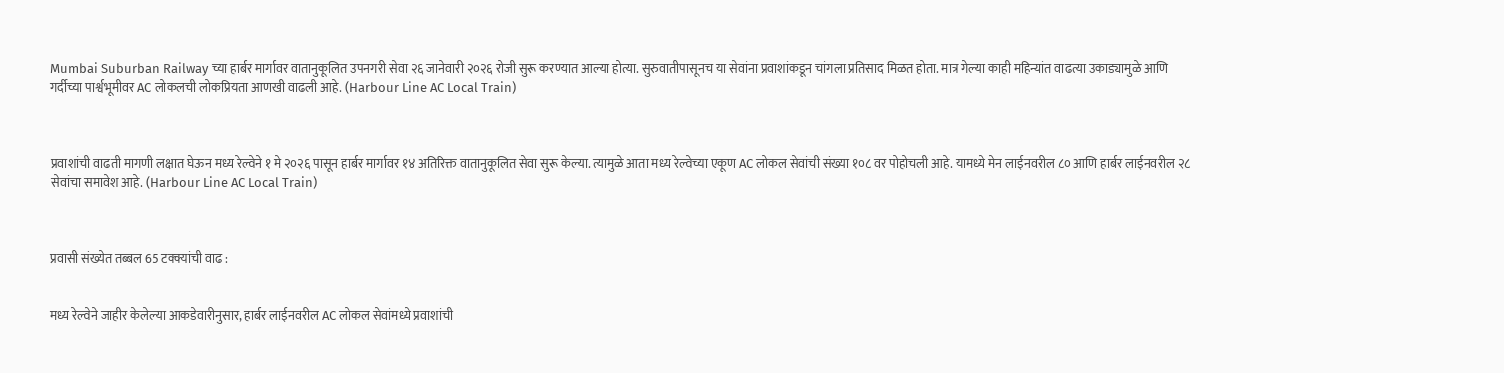Mumbai Suburban Railway च्या हार्बर मार्गावर वातानुकूलित उपनगरी सेवा २६ जानेवारी २०२६ रोजी सुरू करण्यात आल्या होत्या. सुरुवातीपासूनच या सेवांना प्रवाशांकडून चांगला प्रतिसाद मिळत होता. मात्र गेल्या काही महिन्यांत वाढत्या उकाड्यामुळे आणि गर्दीच्या पार्श्वभूमीवर AC लोकलची लोकप्रियता आणखी वाढली आहे. (Harbour Line AC Local Train)



प्रवाशांची वाढती मागणी लक्षात घेऊन मध्य रेल्वेने १ मे २०२६ पासून हार्बर मार्गावर १४ अतिरिक्त वातानुकूलित सेवा सुरू केल्या. त्यामुळे आता मध्य रेल्वेच्या एकूण AC लोकल सेवांची संख्या १०८ वर पोहोचली आहे. यामध्ये मेन लाईनवरील ८० आणि हार्बर लाईनवरील २८ सेवांचा समावेश आहे. (Harbour Line AC Local Train)



प्रवासी संख्येत तब्बल 65 टक्क्यांची वाढ :


मध्य रेल्वेने जाहीर केलेल्या आकडेवारीनुसार, हार्बर लाईनवरील AC लोकल सेवांमध्ये प्रवाशांची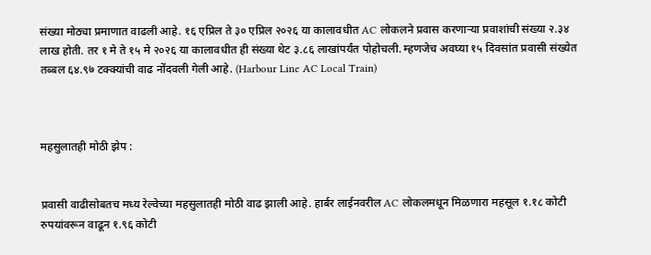संख्या मोठ्या प्रमाणात वाढली आहे. १६ एप्रिल ते ३० एप्रिल २०२६ या कालावधीत AC लोकलने प्रवास करणाऱ्या प्रवाशांची संख्या २.३४ लाख होती. तर १ मे ते १५ मे २०२६ या कालावधीत ही संख्या थेट ३.८६ लाखांपर्यंत पोहोचली. म्हणजेच अवघ्या १५ दिवसांत प्रवासी संख्येत तब्बल ६४.९७ टक्क्यांची वाढ नोंदवली गेली आहे. (Harbour Line AC Local Train)



महसुलातही मोठी झेप :


प्रवासी वाढीसोबतच मध्य रेल्वेच्या महसुलातही मोठी वाढ झाली आहे. हार्बर लाईनवरील AC लोकलमधून मिळणारा महसूल १.१८ कोटी रुपयांवरून वाढून १.९६ कोटी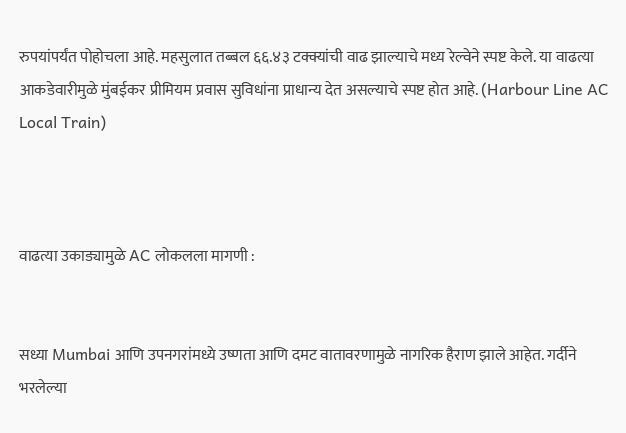रुपयांपर्यंत पोहोचला आहे. महसुलात तब्बल ६६.४३ टक्क्यांची वाढ झाल्याचे मध्य रेल्वेने स्पष्ट केले. या वाढत्या आकडेवारीमुळे मुंबईकर प्रीमियम प्रवास सुविधांना प्राधान्य देत असल्याचे स्पष्ट होत आहे. (Harbour Line AC Local Train)



वाढत्या उकाड्यामुळे AC लोकलला मागणी :


सध्या Mumbai आणि उपनगरांमध्ये उष्णता आणि दमट वातावरणामुळे नागरिक हैराण झाले आहेत. गर्दीने भरलेल्या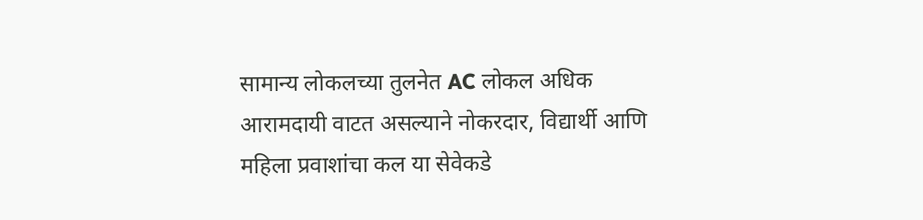सामान्य लोकलच्या तुलनेत AC लोकल अधिक आरामदायी वाटत असल्याने नोकरदार, विद्यार्थी आणि महिला प्रवाशांचा कल या सेवेकडे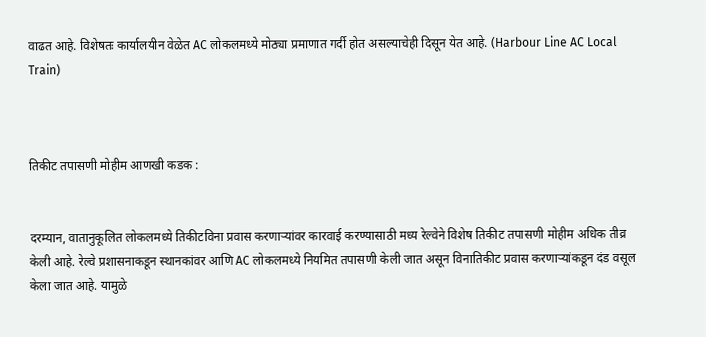वाढत आहे. विशेषतः कार्यालयीन वेळेत AC लोकलमध्ये मोठ्या प्रमाणात गर्दी होत असल्याचेही दिसून येत आहे. (Harbour Line AC Local Train)



तिकीट तपासणी मोहीम आणखी कडक :


दरम्यान, वातानुकूलित लोकलमध्ये तिकीटविना प्रवास करणाऱ्यांवर कारवाई करण्यासाठी मध्य रेल्वेने विशेष तिकीट तपासणी मोहीम अधिक तीव्र केली आहे. रेल्वे प्रशासनाकडून स्थानकांवर आणि AC लोकलमध्ये नियमित तपासणी केली जात असून विनातिकीट प्रवास करणाऱ्यांकडून दंड वसूल केला जात आहे. यामुळे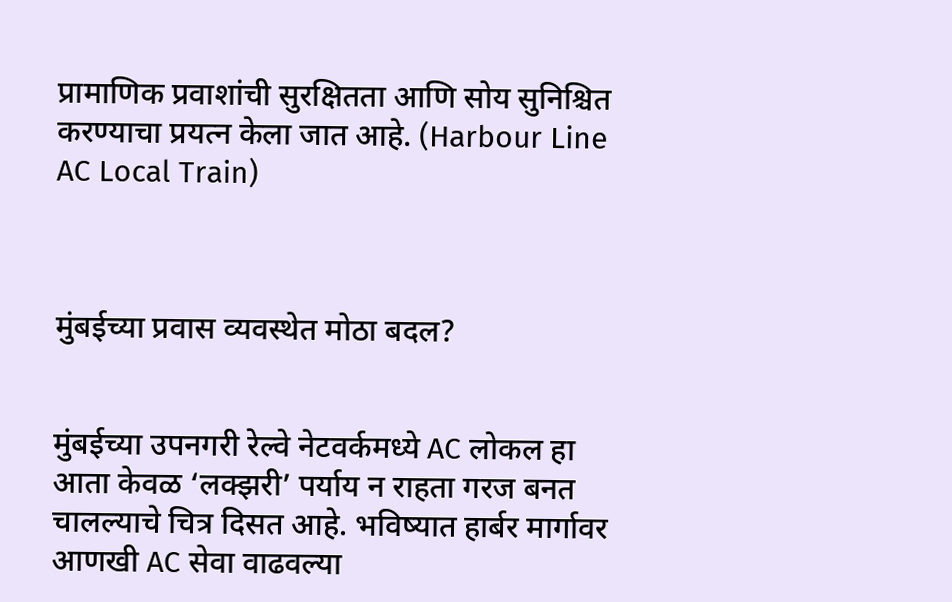प्रामाणिक प्रवाशांची सुरक्षितता आणि सोय सुनिश्चित करण्याचा प्रयत्न केला जात आहे. (Harbour Line AC Local Train)



मुंबईच्या प्रवास व्यवस्थेत मोठा बदल?


मुंबईच्या उपनगरी रेल्वे नेटवर्कमध्ये AC लोकल हा आता केवळ ‘लक्झरी’ पर्याय न राहता गरज बनत चालल्याचे चित्र दिसत आहे. भविष्यात हार्बर मार्गावर आणखी AC सेवा वाढवल्या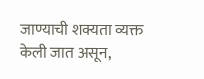जाण्याची शक्यता व्यक्त केली जात असून,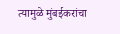त्यामुळे मुंबईकरांचा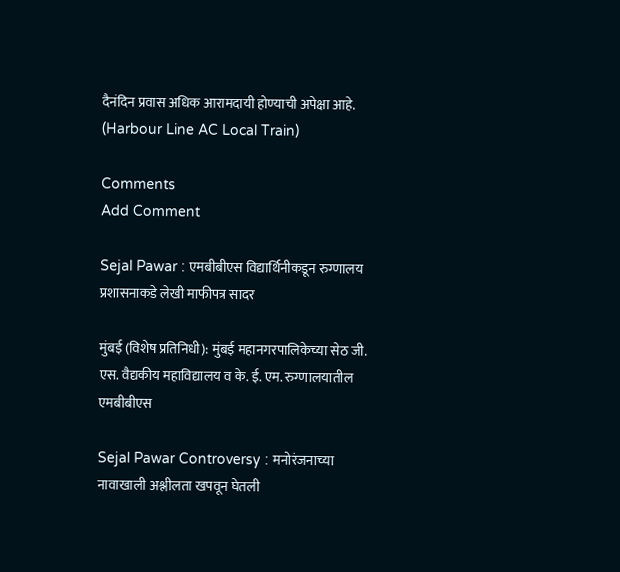दैनंदिन प्रवास अधिक आरामदायी होण्याची अपेक्षा आहे. (Harbour Line AC Local Train)

Comments
Add Comment

Sejal Pawar : एमबीबीएस विद्यार्थिनीकडून रुग्णालय प्रशासनाकडे लेखी माफीपत्र सादर

मुंबई (विशेष प्रतिनिधी): मुंबई महानगरपालिकेच्या सेठ जी. एस. वैद्यकीय महाविद्यालय व के. ई. एम. रुग्णालयातील एमबीबीएस

Sejal Pawar Controversy : मनोरंजनाच्या नावाखाली अश्लीलता खपवून घेतली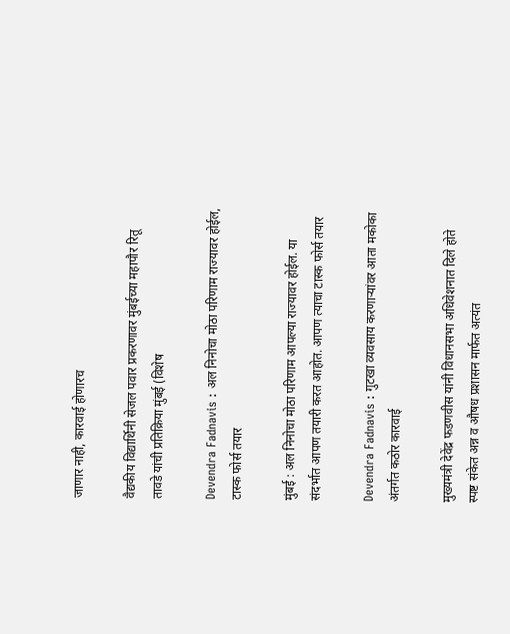जाणार नाही, कारवाई होणारच

वैद्यकीय विद्यार्थिनी सेजल पवार प्रकरणावर मुंबईच्या महापौर रितू तावडे यांची प्रतिक्रिया मुंबई (विशेष

Devendra Fadnavis : अल निनोचा मोठा परिणाम राज्यावर होईल, टास्क फोर्स तयार

मुंबई : अल निनोचा मोठा परिणाम आपल्या राज्यावर होईल. या संदर्भात आपण तयारी करत आहोत. आपण त्याचा टास्क फोर्स तयार

Devendra Fadnavis : गुटखा व्यवसाय करणाऱ्यांवर आता मकोका अंतर्गत कठोर कारवाई

मुख्यमंत्री देवेंद्र फडणवीस यांनी विधानसभा अधिवेशनात दिले होते स्पष्ट संकेत अन्न व औषध प्रशासन मार्फत अत्यंत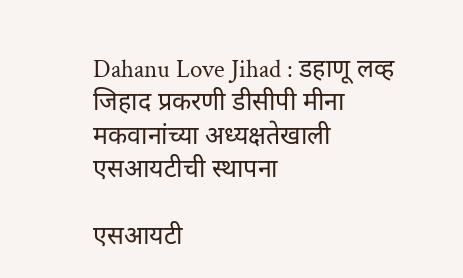Dahanu Love Jihad : डहाणू लव्ह जिहाद प्रकरणी डीसीपी मीना मकवानांच्या अध्यक्षतेखाली एसआयटीची स्थापना

एसआयटी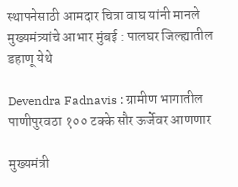स्थापनेसाठी आमदार चित्रा वाघ यांनी मानले मुख्यमंत्र्यांचे आभार मुंबई : पालघर जिल्ह्यातील डहाणू येथे

Devendra Fadnavis : ग्रामीण भागातील पाणीपुरवठा १०० टक्के सौर ऊर्जेवर आणणार

मुख्यमंत्री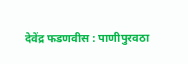देवेंद्र फडणवीस : पाणीपुरवठा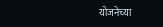योजनेच्या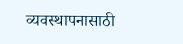व्यवस्थापनासाठी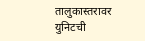तालुकास्तरावर युनिटची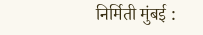निर्मिती मुंबई :